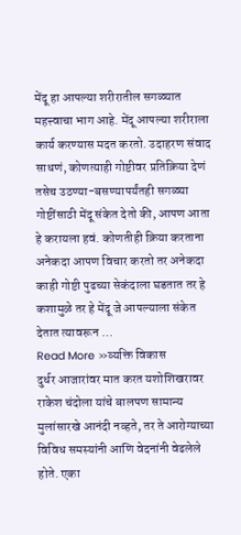मेंदू हा आपल्या शरीरातील सगळ्यात महत्त्वाचा भाग आहे. मेंदू आपल्या शरीराला कार्य करण्यास मदत करतो. उदाहरण संवाद साधणं, कोणत्याही गोष्टीवर प्रतिक्रिया देणं तसेच उठण्या-बसण्यापर्यंतही सगळ्या गोष्टींसाठी मेंदू संकेत देतो की, आपण आता हे करायला हवं. कोणतीही क्रिया करताना अनेकदा आपण विचार करतो तर अनेकदा काही गोष्टी पुढच्या सेकंदाला घडतात तर हे कशामुळे तर हे मेंदू जे आपल्याला संकेत देतात त्यावरून …
Read More »व्यक्ति विकास
दुर्धर आजारांवर मात करत यशोशिखरावर
राकेश चंदोला यांचे बालपण सामान्य मुलांसारखे आनंदी नव्हते, तर ते आरोग्याच्या विविध समस्यांनी आणि वेदनांनी वेढलेले होते. एका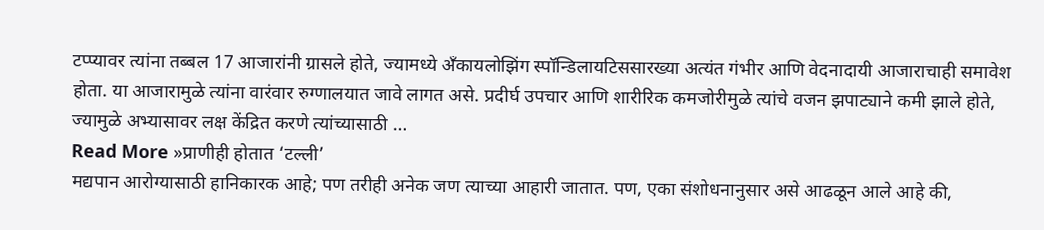टप्प्यावर त्यांना तब्बल 17 आजारांनी ग्रासले होते, ज्यामध्ये अँकायलोझिंग स्पॉन्डिलायटिससारख्या अत्यंत गंभीर आणि वेदनादायी आजाराचाही समावेश होता. या आजारामुळे त्यांना वारंवार रुग्णालयात जावे लागत असे. प्रदीर्घ उपचार आणि शारीरिक कमजोरीमुळे त्यांचे वजन झपाट्याने कमी झाले होते, ज्यामुळे अभ्यासावर लक्ष केंद्रित करणे त्यांच्यासाठी …
Read More »प्राणीही होतात ‘टल्ली’
मद्यपान आरोग्यासाठी हानिकारक आहे; पण तरीही अनेक जण त्याच्या आहारी जातात. पण, एका संशोधनानुसार असे आढळून आले आहे की,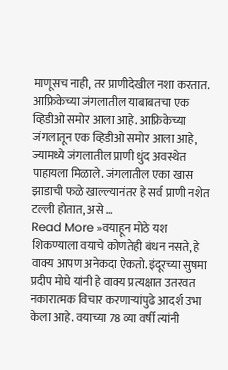माणूसच नाही, तर प्राणीदेखील नशा करतात. आफ्रिकेच्या जंगलातील याबाबतचा एक व्हिडीओ समोर आला आहे. आफ्रिकेच्या जंगलातून एक व्हिडीओ समोर आला आहे, ज्यामध्ये जंगलातील प्राणी धुंद अवस्थेत पाहायला मिळाले. जंगलातील एका खास झाडाची फळे खाल्ल्यानंतर हे सर्व प्राणी नशेत टल्ली होतात, असे …
Read More »वयाहून मोठे यश
शिकण्याला वयाचे कोणतेही बंधन नसते, हे वाक्य आपण अनेकदा ऐकतो. इंदूरच्या सुषमा प्रदीप मोघे यांनी हे वाक्य प्रत्यक्षात उतरवत नकारात्मक विचार करणाऱ्यांपुढे आदर्श उभा केला आहे. वयाच्या 78 व्या वर्षी त्यांनी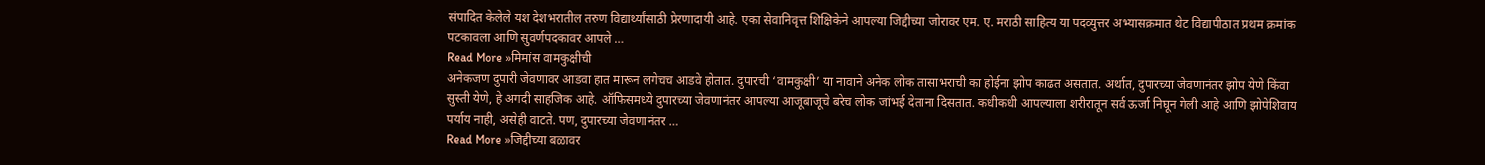संपादित केलेले यश देशभरातील तरुण विद्यार्थ्यांसाठी प्रेरणादायी आहे. एका सेवानिवृत्त शिक्षिकेने आपल्या जिद्दीच्या जोरावर एम. ए. मराठी साहित्य या पदव्युत्तर अभ्यासक्रमात थेट विद्यापीठात प्रथम क्रमांक पटकावला आणि सुवर्णपदकावर आपले …
Read More »मिमांस वामकुक्षीची
अनेकजण दुपारी जेवणावर आडवा हात मारून लगेचच आडवे होतात. दुपारची ‘वामकुक्षी’ या नावाने अनेक लोक तासाभराची का होईना झोप काढत असतात. अर्थात, दुपारच्या जेवणानंतर झोप येणे किंवा सुस्ती येणे, हे अगदी साहजिक आहे. ऑफिसमध्ये दुपारच्या जेवणानंतर आपल्या आजूबाजूचे बरेच लोक जांभई देताना दिसतात. कधीकधी आपल्याला शरीरातून सर्व ऊर्जा निघून गेली आहे आणि झोपेशिवाय पर्याय नाही, असेही वाटते. पण, दुपारच्या जेवणानंतर …
Read More »जिद्दीच्या बळावर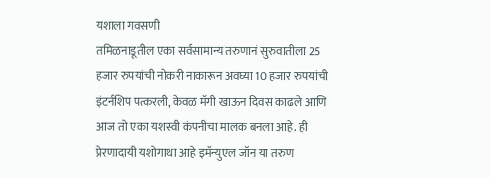यशाला गवसणी
तमिळनाडूतील एका सर्वसामान्य तरुणानं सुरुवातीला 25 हजार रुपयांची नोकरी नाकारून अवघ्या 10 हजार रुपयांची इंटर्नशिप पत्करली, केवळ मॅगी खाऊन दिवस काढले आणि आज तो एका यशस्वी कंपनीचा मालक बनला आहे. ही प्रेरणादायी यशोगाथा आहे इमॅन्युएल जॉन या तरुण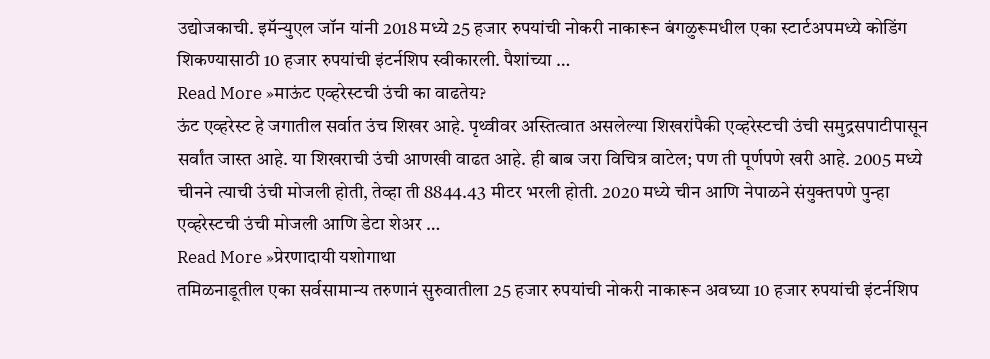उद्योजकाची. इमॅन्युएल जॉन यांनी 2018 मध्ये 25 हजार रुपयांची नोकरी नाकारून बंगळुरूमधील एका स्टार्टअपमध्ये कोडिंग शिकण्यासाठी 10 हजार रुपयांची इंटर्नशिप स्वीकारली. पैशांच्या …
Read More »माऊंट एव्हरेस्टची उंची का वाढतेय?
ऊंट एव्हरेस्ट हे जगातील सर्वात उंच शिखर आहे. पृथ्वीवर अस्तित्वात असलेल्या शिखरांपैकी एव्हरेस्टची उंची समुद्रसपाटीपासून सर्वांत जास्त आहे. या शिखराची उंची आणखी वाढत आहे. ही बाब जरा विचित्र वाटेल; पण ती पूर्णपणे खरी आहे. 2005 मध्ये चीनने त्याची उंची मोजली होती, तेव्हा ती 8844.43 मीटर भरली होती. 2020 मध्ये चीन आणि नेपाळने संयुक्तपणे पुन्हा एव्हरेस्टची उंची मोजली आणि डेटा शेअर …
Read More »प्रेरणादायी यशोगाथा
तमिळनाडूतील एका सर्वसामान्य तरुणानं सुरुवातीला 25 हजार रुपयांची नोकरी नाकारून अवघ्या 10 हजार रुपयांची इंटर्नशिप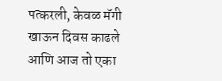पत्करली, केवळ मॅगी खाऊन दिवस काढले आणि आज तो एका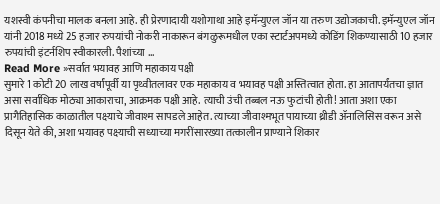यशस्वी कंपनीचा मालक बनला आहे. ही प्रेरणादायी यशोगाथा आहे इमॅन्युएल जॉन या तरुण उद्योजकाची. इमॅन्युएल जॉन यांनी 2018 मध्ये 25 हजार रुपयांची नोकरी नाकारून बंगळुरूमधील एका स्टार्टअपमध्ये कोडिंग शिकण्यासाठी 10 हजार रुपयांची इंटर्नशिप स्वीकारली. पैशांच्या …
Read More »सर्वात भयावह आणि महाकाय पक्षी
सुमारे 1 कोटी 20 लाख वर्षांपूर्वी या पृथ्वीतलावर एक महाकाय व भयावह पक्षी अस्तित्वात होता. हा आतापर्यंतचा ज्ञात असा सर्वाधिक मोठ्या आकाराचा, आक्रमक पक्षी आहे. त्याची उंची तब्बल नऊ फुटांची होती! आता अशा एका प्रागैतिहासिक काळातील पक्ष्याचे जीवाश्म सापडले आहेत. त्याच्या जीवाश्मभूत पायाच्या थ्रीडी ॲनालिसिस वरून असे दिसून येते की, अशा भयावह पक्ष्याची सध्याच्या मगरींसारख्या तत्कालीन प्राण्याने शिकार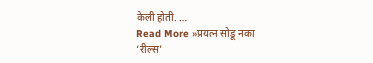केली होती. …
Read More »प्रयत्न सोडू नका
‘रील्स’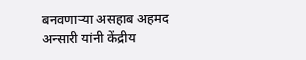बनवणाऱ्या असहाब अहमद अन्सारी यांनी केंद्रीय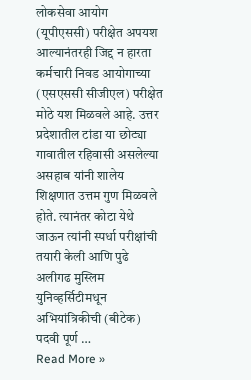लोकसेवा आयोग (यूपीएससी) परीक्षेत अपयश आल्यानंतरही जिद्द न हारता कर्मचारी निवड आयोगाच्या (एसएससी सीजीएल) परीक्षेत मोठे यश मिळवले आहे. उत्तर प्रदेशातील टांडा या छोट्या गावातील रहिवासी असलेल्या असहाब यांनी शालेय शिक्षणात उत्तम गुण मिळवले होते. त्यानंतर कोटा येथे जाऊन त्यांनी स्पर्धा परीक्षांची तयारी केली आणि पुढे अलीगढ मुस्लिम युनिव्हर्सिटीमधून अभियांत्रिकीची (बीटेक) पदवी पूर्ण …
Read More »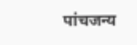पांचजन्य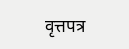वृत्तपत्र